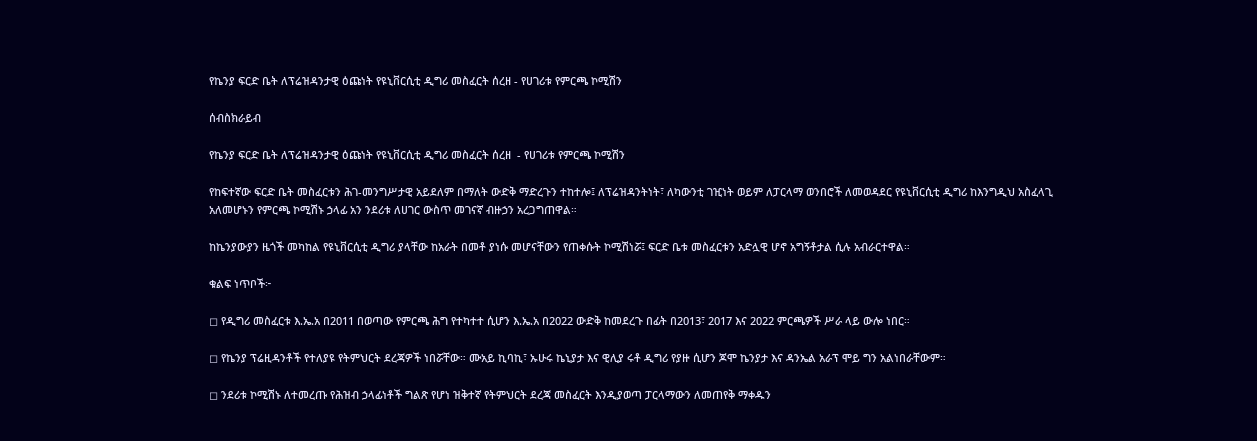የኬንያ ፍርድ ቤት ለፕሬዝዳንታዊ ዕጩነት የዩኒቨርሲቲ ዲግሪ መስፈርት ሰረዘ - የሀገሪቱ የምርጫ ኮሚሽን

ሰብስክራይብ

የኬንያ ፍርድ ቤት ለፕሬዝዳንታዊ ዕጩነት የዩኒቨርሲቲ ዲግሪ መስፈርት ሰረዘ  - የሀገሪቱ የምርጫ ኮሚሽን

የከፍተኛው ፍርድ ቤት መስፈርቱን ሕገ-መንግሥታዊ አይደለም በማለት ውድቅ ማድረጉን ተከተሎ፤ ለፕሬዝዳንትነት፣ ለካውንቲ ገዢነት ወይም ለፓርላማ ወንበሮች ለመወዳደር የዩኒቨርሲቲ ዲግሪ ከእንግዲህ አስፈላጊ አለመሆኑን የምርጫ ኮሚሽኑ ኃላፊ አን ንደሪቱ ለሀገር ውስጥ መገናኛ ብዙኃን አረጋግጠዋል።

ከኬንያውያን ዜጎች መካከል የዩኒቨርሲቲ ዲግሪ ያላቸው ከአራት በመቶ ያነሱ መሆናቸውን የጠቀሱት ኮሚሽነሯ፤ ፍርድ ቤቱ መስፈርቱን አድሏዊ ሆኖ አግኝቶታል ሲሉ አብራርተዋል።

ቁልፍ ነጥቦች፦

◻ የዲግሪ መስፈርቱ እ.ኤ.አ በ2011 በወጣው የምርጫ ሕግ የተካተተ ሲሆን እ.ኤ.አ በ2022 ውድቅ ከመደረጉ በፊት በ2013፣ 2017 እና 2022 ምርጫዎች ሥራ ላይ ውሎ ነበር።

◻ የኬንያ ፕሬዚዳንቶች የተለያዩ የትምህርት ደረጃዎች ነበሯቸው። ሙአይ ኪባኪ፣ ኡሁሩ ኬኒያታ እና ዊሊያ ሩቶ ዲግሪ የያዙ ሲሆን ጆሞ ኬንያታ እና ዳንኤል አራፕ ሞይ ግን አልነበራቸውም።

◻ ንደሪቱ ኮሚሽኑ ለተመረጡ የሕዝብ ኃላፊነቶች ግልጽ የሆነ ዝቅተኛ የትምህርት ደረጃ መስፈርት እንዲያወጣ ፓርላማውን ለመጠየቅ ማቀዱን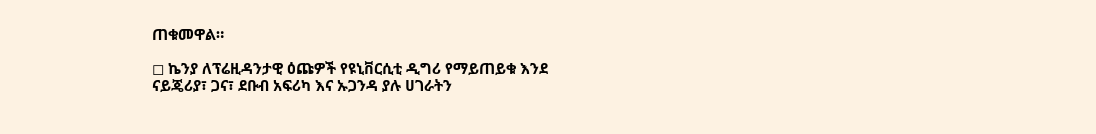ጠቁመዋል።

◻ ኬንያ ለፕሬዚዳንታዊ ዕጩዎች የዩኒቨርሲቲ ዲግሪ የማይጠይቁ እንደ ናይጄሪያ፣ ጋና፣ ደቡብ አፍሪካ እና ኡጋንዳ ያሉ ሀገራትን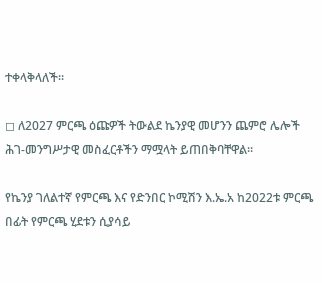ተቀላቅላለች።

◻ ለ2027 ምርጫ ዕጩዎች ትውልደ ኬንያዊ መሆንን ጨምሮ ሌሎች ሕገ-መንግሥታዊ መስፈርቶችን ማሟላት ይጠበቅባቸዋል።

የኬንያ ገለልተኛ የምርጫ እና የድንበር ኮሚሽን እ.ኤ.አ ከ2022ቱ ምርጫ በፊት የምርጫ ሂደቱን ሲያሳይ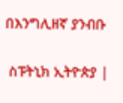በእንግሊዘኛ ያንብቡ

 ስፑትኒክ ኢትዮጵያ |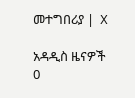መተግበሪያ |  X

አዳዲስ ዜናዎች
0